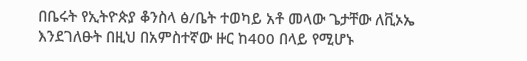በቤሩት የኢትዮጵያ ቆንስላ ፅ/ቤት ተወካይ አቶ መላው ጌታቸው ለቪኦኤ እንደገለፁት በዚህ በአምስተኛው ዙር ከ400 በላይ የሚሆኑ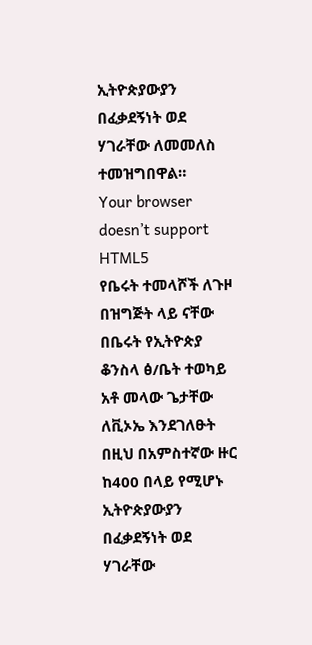ኢትዮጵያውያን በፈቃደኝነት ወደ ሃገራቸው ለመመለስ ተመዝግበዋል።
Your browser doesn’t support HTML5
የቤሩት ተመላሾች ለጉዞ በዝግጅት ላይ ናቸው
በቤሩት የኢትዮጵያ ቆንስላ ፅ/ቤት ተወካይ አቶ መላው ጌታቸው ለቪኦኤ እንደገለፁት በዚህ በአምስተኛው ዙር ከ400 በላይ የሚሆኑ ኢትዮጵያውያን በፈቃደኝነት ወደ ሃገራቸው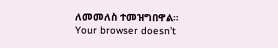ለመመለስ ተመዝግበዋል።
Your browser doesn’t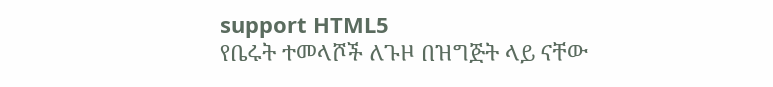support HTML5
የቤሩት ተመላሾች ለጉዞ በዝግጅት ላይ ናቸው